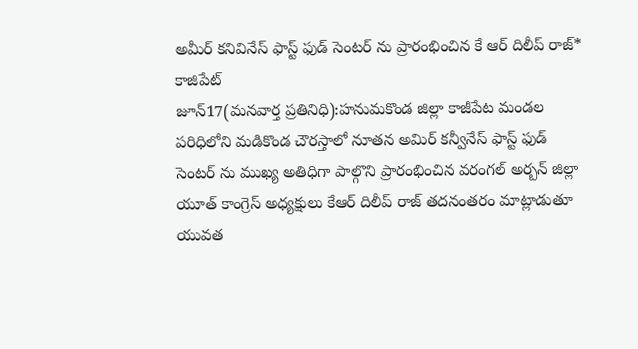అమీర్ కనివినేస్ ఫాస్ట్ ఫుడ్ సెంటర్ ను ప్రారంభించిన కే ఆర్ దిలీప్ రాజ్* కాజిపేట్
జూన్17(మనవార్త ప్రతినిధి):హనుమకొండ జిల్లా కాజీపేట మండల పరిధిలోని మడికొండ చౌరస్తాలో నూతన అమిర్ కన్వీనేస్ ఫాస్ట్ ఫుడ్ సెంటర్ ను ముఖ్య అతిధిగా పాల్గొని ప్రారంభించిన వరంగల్ అర్బన్ జిల్లా యూత్ కాంగ్రెస్ అధ్యక్షులు కేఆర్ దిలీప్ రాజ్ తదనంతరం మాట్లాడుతూ యువత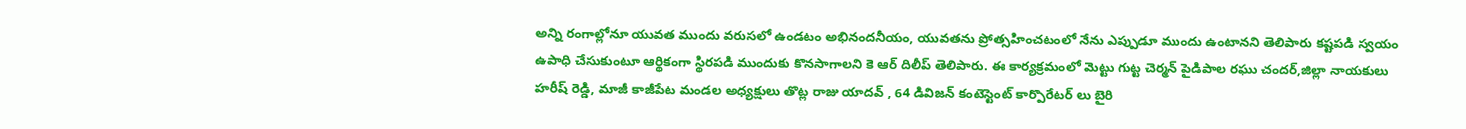అన్ని రంగాల్లోనూ యువత ముందు వరుసలో ఉండటం అభినందనీయం, యువతను ప్రోత్సహించటంలో నేను ఎప్పుడూ ముందు ఉంటానని తెలిపారు కష్టపడి స్వయం ఉపాధి చేసుకుంటూ ఆర్థికంగా స్థిరపడి ముందుకు కొనసాగాలని కె ఆర్ దిలీప్ తెలిపారు. ఈ కార్యక్రమంలో మెట్టు గుట్ట చెర్మన్ పైడిపాల రఘు చందర్,జిల్లా నాయకులు హరీష్ రెడ్డి, మాజీ కాజీపేట మండల అధ్యక్షులు తొట్ల రాజు యాదవ్ , 64 డివిజన్ కంటెస్టెంట్ కార్పొరేటర్ లు బైరి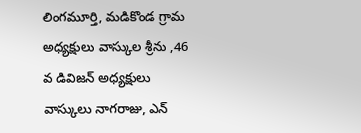లింగమూర్తి, మడికొండ గ్రామ అధ్యక్షులు వాస్కుల శ్రీను ,46 వ డివిజన్ అధ్యక్షులు వాస్కులు నాగరాజు, ఎన్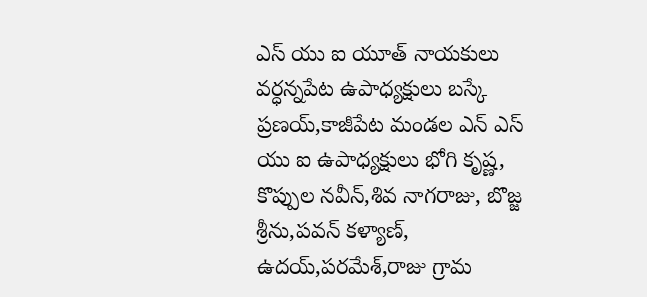ఎస్ యు ఐ యూత్ నాయకులు వర్ధన్నపేట ఉపాధ్యక్షులు బస్కే ప్రణయ్,కాజీపేట మండల ఎన్ ఎస్ యు ఐ ఉపాధ్యక్షులు భోగి కృష్ణ, కొప్పుల నవీన్,శివ నాగరాజు, బొజ్జ శ్రీను,పవన్ కళ్యాణ్, ఉదయ్,పరమేశ్,రాజు గ్రామ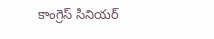కాంగ్రెస్ సినియర్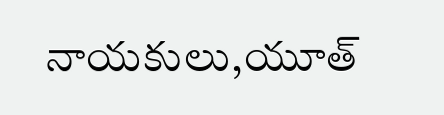నాయకులు,యూత్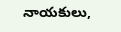నాయకులు,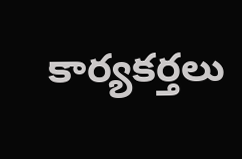కార్యకర్తలు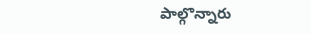పాల్గొన్నారు